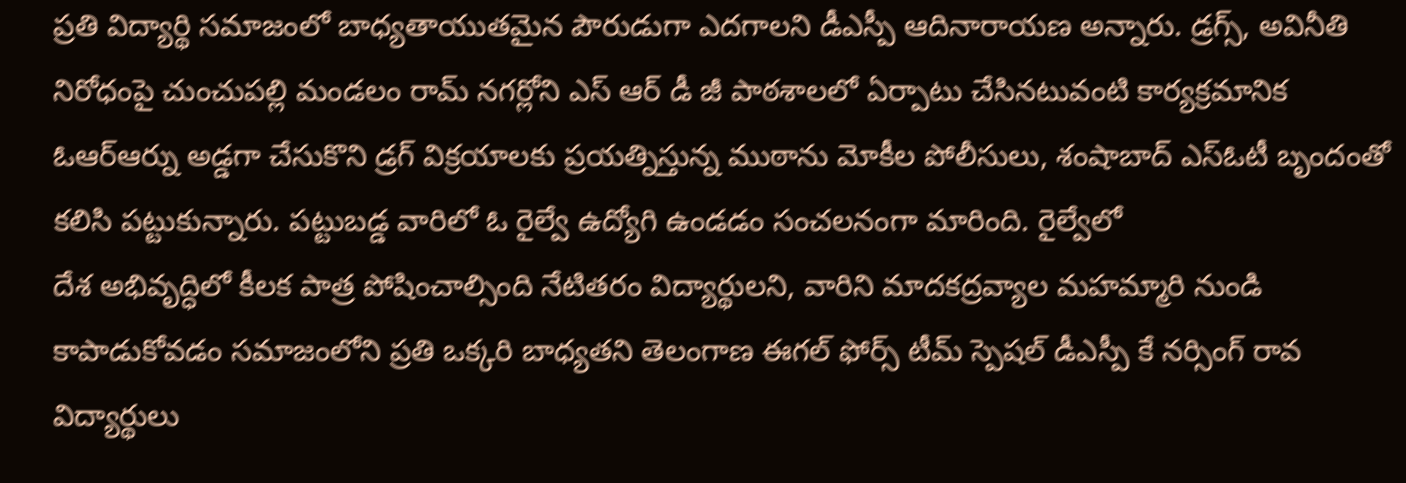ప్రతి విద్యార్థి సమాజంలో బాధ్యతాయుతమైన పౌరుడుగా ఎదగాలని డీఎస్పీ ఆదినారాయణ అన్నారు. డ్రగ్స్, అవినీతి నిరోధంపై చుంచుపల్లి మండలం రామ్ నగర్లోని ఎస్ ఆర్ డీ జీ పాఠశాలలో ఏర్పాటు చేసినటువంటి కార్యక్రమానిక
ఓఆర్ఆర్ను అడ్డగా చేసుకొని డ్రగ్ విక్రయాలకు ప్రయత్నిస్తున్న ముఠాను మోకీల పోలీసులు, శంషాబాద్ ఎస్ఓటీ బృందంతో కలిసి పట్టుకున్నారు. పట్టుబడ్డ వారిలో ఓ రైల్వే ఉద్యోగి ఉండడం సంచలనంగా మారింది. రైల్వేలో
దేశ అభివృద్ధిలో కీలక పాత్ర పోషించాల్సింది నేటితరం విద్యార్థులని, వారిని మాదకద్రవ్యాల మహమ్మారి నుండి కాపాడుకోవడం సమాజంలోని ప్రతి ఒక్కరి బాధ్యతని తెలంగాణ ఈగల్ ఫోర్స్ టీమ్ స్పెషల్ డీఎస్పీ కే నర్సింగ్ రావ
విద్యార్థులు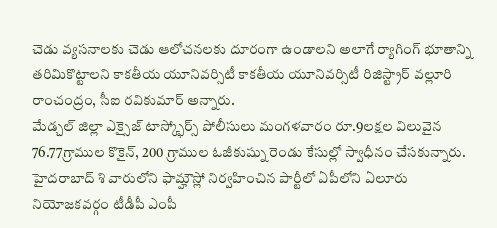చెడు వ్యసనాలకు చెడు ఆలోచనలకు దూరంగా ఉండాలని అలాగే ర్యాగింగ్ భూతాన్ని తరిమికొట్టాలని కాకతీయ యూనివర్సిటీ కాకతీయ యూనివర్సిటీ రిజిస్ట్రార్ వల్లూరి రాంచంద్రం, సీఐ రవికుమార్ అన్నారు.
మేడ్చల్ జిల్లా ఎక్సైజ్ టాస్క్ఫోర్స్ పోలీసులు మంగళవారం రూ.9లక్షల విలువైన 76.77గ్రాముల కొకైన్, 200 గ్రాముల ఓజీకుష్ను రెండు కేసుల్లో స్వాధీనం చేసకున్నారు.
హైదరాబాద్ శి వారులోని ఫామ్హౌస్లో నిర్వహించిన పార్టీలో ఏపీలోని ఏలూరు నియోజకవర్గం టీడీపీ ఎంపీ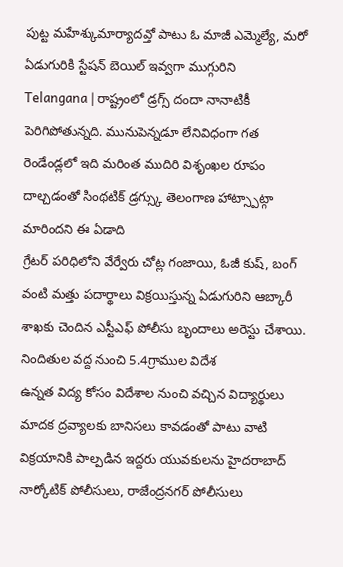పుట్ట మహేశ్కుమార్యాదవ్తో పాటు ఓ మాజీ ఎమ్మెల్యే, మరో ఏడుగురికి స్టేషన్ బెయిల్ ఇవ్వగా ముగ్గురిని
Telangana | రాష్ట్రంలో డ్రగ్స్ దందా నానాటికీ పెరిగిపోతున్నది. మునుపెన్నడూ లేనివిధంగా గత రెండేండ్లలో ఇది మరింత ముదిరి విశృంఖల రూపం దాల్చడంతో సింథటిక్ డ్రగ్స్కు తెలంగాణ హాట్స్పాట్గా మారిందని ఈ ఏడాది
గ్రేటర్ పరిధిలోని వేర్వేరు చోట్ల గంజాయి, ఓజీ కుష్, బంగ్ వంటి మత్తు పదార్థాలు విక్రయిస్తున్న ఏడుగురిని ఆబ్కారీ శాఖకు చెందిన ఎస్టీఎఫ్ పోలీసు బృందాలు అరెస్టు చేశాయి. నిందితుల వద్ద నుంచి 5.4గ్రాముల విదేశ
ఉన్నత విద్య కోసం విదేశాల నుంచి వచ్చిన విద్యార్థులు మాదక ద్రవ్యాలకు బానిసలు కావడంతో పాటు వాటి విక్రయానికి పాల్పడిన ఇద్దరు యువకులను హైదరాబాద్ నార్కోటిక్ పోలీసులు, రాజేంద్రనగర్ పోలీసులు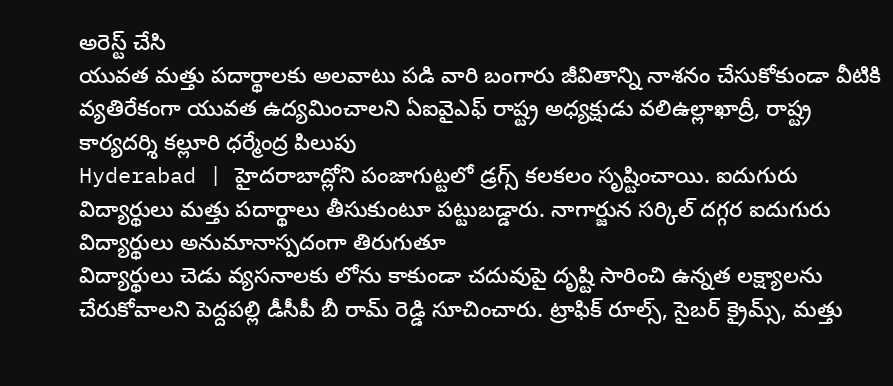అరెస్ట్ చేసి
యువత మత్తు పదార్థాలకు అలవాటు పడి వారి బంగారు జీవితాన్ని నాశనం చేసుకోకుండా వీటికి వ్యతిరేకంగా యువత ఉద్యమించాలని ఏఐవైఎఫ్ రాష్ట్ర అధ్యక్షుడు వలిఉల్లాఖాద్రీ, రాష్ట్ర కార్యదర్శి కల్లూరి ధర్మేంద్ర పిలుపు
Hyderabad | హైదరాబాద్లోని పంజాగుట్టలో డ్రగ్స్ కలకలం సృష్టించాయి. ఐదుగురు విద్యార్థులు మత్తు పదార్థాలు తీసుకుంటూ పట్టుబడ్డారు. నాగార్జున సర్కిల్ దగ్గర ఐదుగురు విద్యార్థులు అనుమానాస్పదంగా తిరుగుతూ
విద్యార్థులు చెడు వ్యసనాలకు లోను కాకుండా చదువుపై దృష్టి సారించి ఉన్నత లక్ష్యాలను చేరుకోవాలని పెద్దపల్లి డీసీపీ బీ రామ్ రెడ్డి సూచించారు. ట్రాఫిక్ రూల్స్, సైబర్ క్రైమ్స్, మత్తు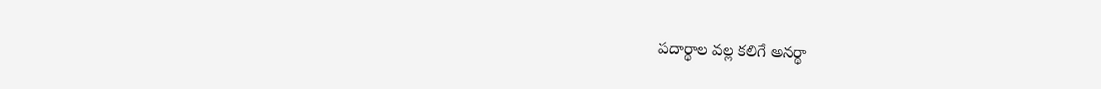పదార్థాల వల్ల కలిగే అనర్థా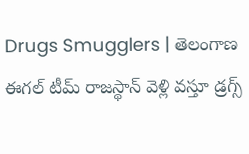Drugs Smugglers | తెలంగాణ ఈగల్ టీమ్ రాజస్థాన్ వెళ్లి వస్తూ డ్రగ్స్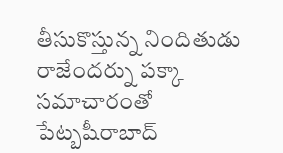తీసుకొస్తున్న నిందితుడు రాజేందర్ను పక్కా సమాచారంతో పేట్బషీరాబాద్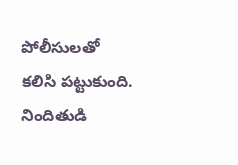పోలీసులతో కలిసి పట్టుకుంది. నిందితుడి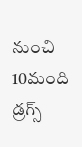నుంచి 10మంది డ్రగ్స్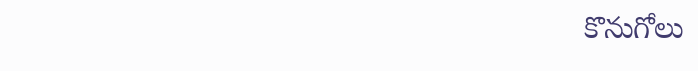కొనుగోలు